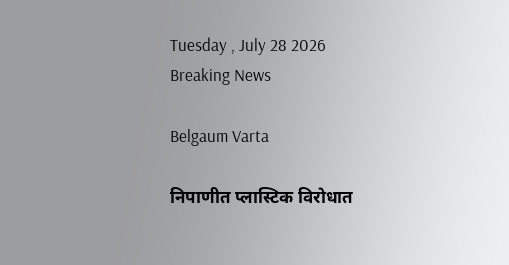Tuesday , July 28 2026
Breaking News

Belgaum Varta

निपाणीत प्लास्टिक विरोधात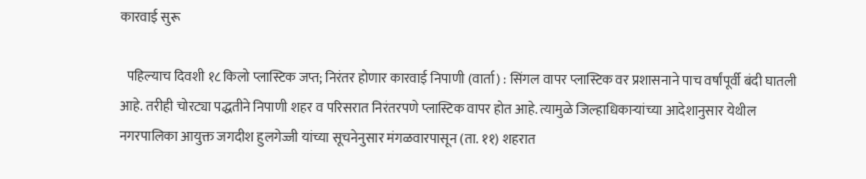कारवाई सुरू

  पहिल्याच दिवशी १८ किलो प्लास्टिक जप्त; निरंतर होणार कारवाई निपाणी (वार्ता) : सिंगल वापर प्लास्टिक वर प्रशासनाने पाच वर्षांपूर्वी बंदी घातली आहे. तरीही चोरट्या पद्धतीने निपाणी शहर व परिसरात निरंतरपणे प्लास्टिक वापर होत आहे. त्यामुळे जिल्हाधिकाऱ्यांच्या आदेशानुसार येथील नगरपालिका आयुक्त जगदीश हुलगेज्जी यांच्या सूचनेनुसार मंगळवारपासून (ता. ११) शहरात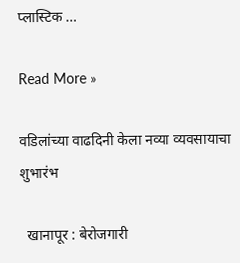प्लास्टिक …

Read More »

वडिलांच्या वाढदिनी केला नव्या व्यवसायाचा शुभारंभ

  खानापूर : बेरोजगारी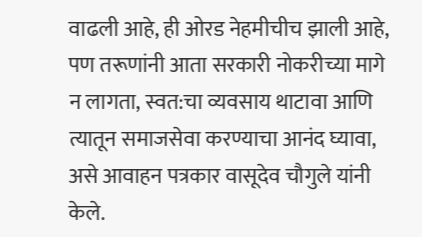वाढली आहे, ही ओरड नेहमीचीच झाली आहे, पण तरूणांनी आता सरकारी नोकरीच्या मागे न लागता, स्वत:चा व्यवसाय थाटावा आणि त्यातून समाजसेवा करण्याचा आनंद घ्यावा, असे आवाहन पत्रकार वासूदेव चौगुले यांनी केले.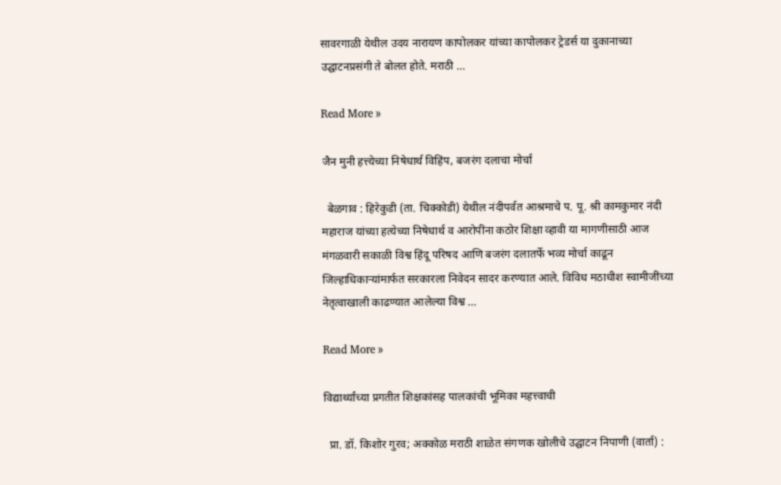सावरगाळी येथील उदय नारायण कापोलकर यांच्या कापोलकर ट्रेडर्स या दुकानाच्या उद्घाटनप्रसंगी ते बोलत होते. मराठी …

Read More »

जैन मुनी हत्त्येच्या निषेधार्थ विहिंप, बजरंग दलाचा मोर्चा

  बेळगाव : हिरेकुडी (ता. चिक्कोडी) येथील नंदीपर्वत आश्रमाचे प. पू. श्री कामकुमार नंदी महाराज यांच्या हत्येच्या निषेधार्थ व आरोपींना कठोर शिक्षा व्हावी या मागणीसाठी आज मंगळवारी सकाळी विश्व हिंदू परिषद आणि बजरंग दलातर्फे भव्य मोर्चा काढून जिल्हाधिकाऱ्यांमार्फत सरकारला निवेदन सादर करण्यात आले. विविध मठाधीश स्वामीजींच्या नेतृत्वाखाली काढण्यात आलेल्या विश्व …

Read More »

विद्यार्थ्यांच्या प्रगतीत शिक्षकांसह पालकांची भूमिका महत्त्वाची

  प्रा. डॉ. किशोर गुरव; अक्कोळ मराठी शाळेत संगणक खोलीचे उद्घाटन निपाणी (वार्ता) :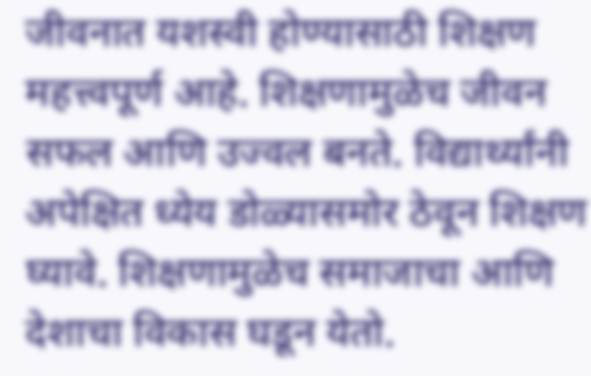जीवनात यशस्वी होण्यासाठी शिक्षण महत्त्वपूर्ण आहे. शिक्षणामुळेच जीवन सफल आणि उज्वल बनते. विद्यार्थ्यांनी अपेक्षित ध्येय डोळ्यासमोर ठेवून शिक्षण घ्यावे. शिक्षणामुळेच समाजाचा आणि देशाचा विकास घडून येतो.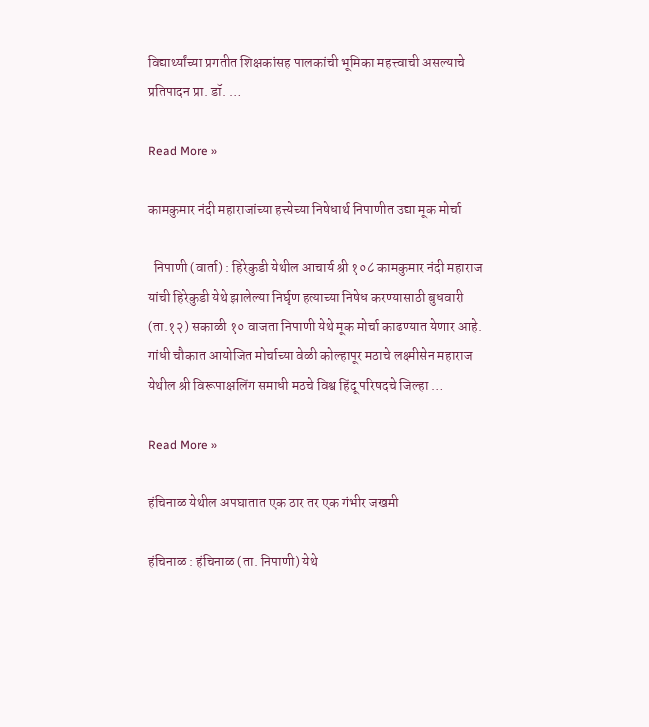विद्यार्थ्यांच्या प्रगतीत शिक्षकांसह पालकांची भूमिका महत्त्वाची असल्याचे प्रतिपादन प्रा. डॉ. …

Read More »

कामकुमार नंदी महाराजांच्या हत्त्येच्या निषेधार्थ निपाणीत उद्या मूक मोर्चा

  निपाणी (वार्ता) : हिरेकुडी येथील आचार्य श्री १०८ कामकुमार नंदी महाराज यांची हिरेकुडी येथे झालेल्या निर्घृण हत्याच्या निषेध करण्यासाठी बुधवारी (ता.१२) सकाळी १० वाजता निपाणी येथे मूक मोर्चा काढण्यात येणार आहे. गांधी चौकात आयोजित मोर्चाच्या वेळी कोल्हापूर मठाचे लक्ष्मीसेन महाराज येथील श्री विरूपाक्षलिंग समाधी मठचे विश्व हिंदू परिषदचे जिल्हा …

Read More »

हंचिनाळ येथील अपघातात एक ठार तर एक गंभीर जखमी

हंचिनाळ : हंचिनाळ (ता. निपाणी) येथे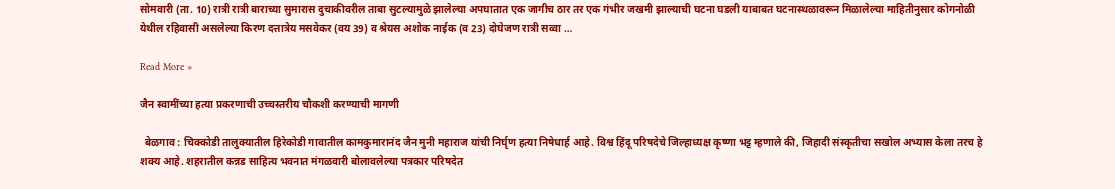सोमवारी (ता. 10) रात्री रात्री बाराच्या सुमारास दुचाकीवरील ताबा सुटल्यामुळे झालेल्या अपघातात एक जागीच ठार तर एक गंभीर जखमी झाल्याची घटना घडली याबाबत घटनास्थळावरून मिळालेल्या माहितीनुसार कोगनोळी येथील रहिवासी असलेल्या किरण दत्तात्रेय मसवेकर (वय 39) व श्रेयस अशोक नाईक (व 23) दोघेजण रात्री सव्वा …

Read More »

जैन स्वामींच्या हत्या प्रकरणाची उच्चस्तरीय चौकशी करण्याची मागणी

  बेळगाव : चिक्कोडी तालुक्यातील हिरेकोडी गावातील कामकुमारानंद जैन मुनी महाराज यांची निर्घृण हत्या निषेधार्ह आहे. विश्व हिंदू परिषदेचे जिल्हाध्यक्ष कृष्णा भट्ट म्हणाले की, जिहादी संस्कृतीचा सखोल अभ्यास केला तरच हे शक्य आहे. शहरातील कन्नड साहित्य भवनात मंगळवारी बोलावलेल्या पत्रकार परिषदेत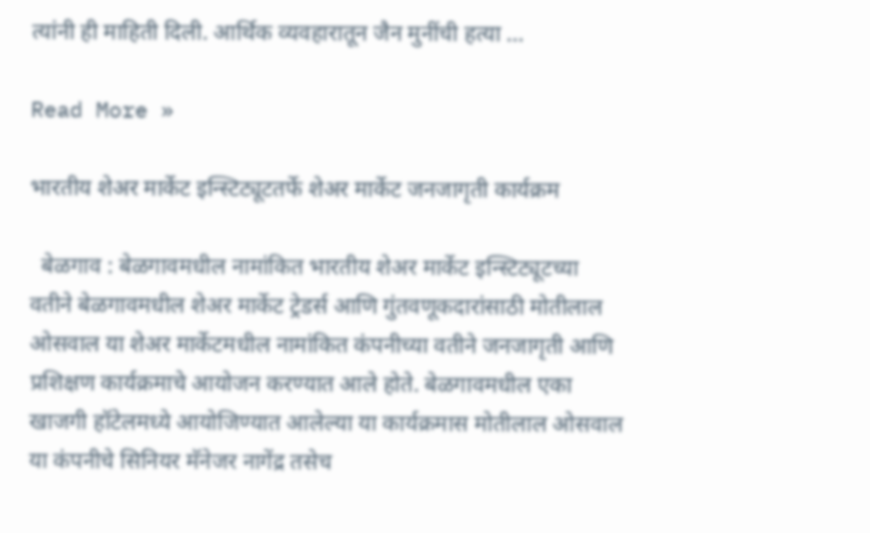त्यांनी ही माहिती दिली. आर्थिक व्यवहारातून जैन मुनींची हत्या …

Read More »

भारतीय शेअर मार्केट इन्स्टिट्यूटतर्फे शेअर मार्केट जनजागृती कार्यक्रम

  बेळगाव : बेळगावमधील नामांकित भारतीय शेअर मार्केट इन्स्टिट्यूटच्या वतीने बेळगावमधील शेअर मार्केट ट्रेडर्स आणि गुंतवणूकदारांसाठी मोतीलाल ओसवाल या शेअर मार्केटमधील नामांकित कंपनीच्या वतीने जनजागृती आणि प्रशिक्षण कार्यक्रमाचे आयोजन करण्यात आले होते. बेळगावमधील एका खाजगी हॉटेलमध्ये आयोजिण्यात आलेल्या या कार्यक्रमास मोतीलाल ओसवाल या कंपनीचे सिनियर मॅनेजर नागेंद्र तसेच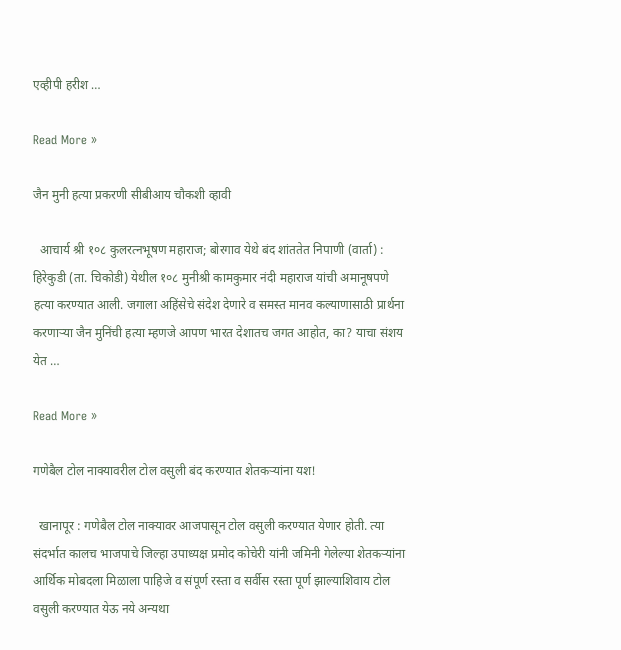एव्हीपी हरीश …

Read More »

जैन मुनी हत्या प्रकरणी सीबीआय चौकशी व्हावी

  आचार्य श्री १०८ कुलरत्नभूषण महाराज; बोरगाव येथे बंद शांततेत निपाणी (वार्ता) : हिरेकुडी (ता. चिकोडी) येथील १०८ मुनीश्री कामकुमार नंदी महाराज यांची अमानूषपणे हत्या करण्यात आली. जगाला अहिंसेचे संदेश देणारे व समस्त मानव कल्याणासाठी प्रार्थना करणाऱ्या जैन मुनिंची हत्या म्हणजे आपण भारत देशातच जगत आहोत, का? याचा संशय येत …

Read More »

गणेबैल टोल नाक्यावरील टोल वसुली बंद करण्यात शेतकऱ्यांना यश!

  खानापूर : गणेबैल टोल नाक्यावर आजपासून टोल वसुली करण्यात येणार होती. त्या संदर्भात कालच भाजपाचे जिल्हा उपाध्यक्ष प्रमोद कोचेरी यांनी जमिनी गेलेल्या शेतकऱ्यांना आर्थिक मोबदला मिळाला पाहिजे व संपूर्ण रस्ता व सर्वीस रस्ता पूर्ण झाल्याशिवाय टोल वसुली करण्यात येऊ नये अन्यथा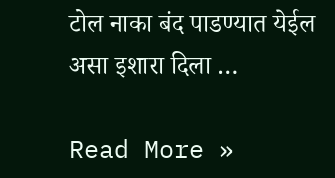टोल नाका बंद पाडण्यात येईल असा इशारा दिला …

Read More »